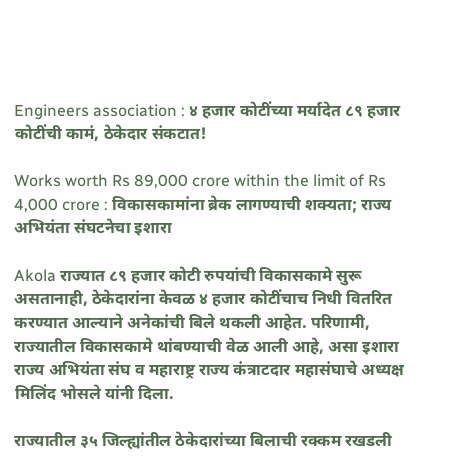Engineers association : ४ हजार कोटींच्या मर्यादेत ८९ हजार कोटींची कामं, ठेकेदार संकटात!

Works worth Rs 89,000 crore within the limit of Rs 4,000 crore : विकासकामांना ब्रेक लागण्याची शक्यता; राज्य अभियंता संघटनेचा इशारा

Akola राज्यात ८९ हजार कोटी रुपयांची विकासकामे सुरू असतानाही, ठेकेदारांना केवळ ४ हजार कोटींचाच निधी वितरित करण्यात आल्याने अनेकांची बिले थकली आहेत. परिणामी, राज्यातील विकासकामे थांबण्याची वेळ आली आहे, असा इशारा राज्य अभियंता संघ व महाराष्ट्र राज्य कंत्राटदार महासंघाचे अध्यक्ष मिलिंद भोसले यांनी दिला.

राज्यातील ३५ जिल्ह्यांतील ठेकेदारांच्या बिलाची रक्कम रखडली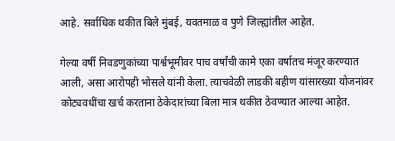आहे. सर्वाधिक थकीत बिले मुंबई, यवतमाळ व पुणे जिल्ह्यांतील आहेत.

गेल्या वर्षी निवडणुकांच्या पार्श्वभूमीवर पाच वर्षांची कामे एका वर्षातच मंजूर करण्यात आली, असा आरोपही भोसले यांनी केला. त्याचवेळी लाडकी बहीण यांसारख्या योजनांवर कोट्यवधींचा खर्च करताना ठेकेदारांच्या बिला मात्र थकीत ठेवण्यात आल्या आहेत.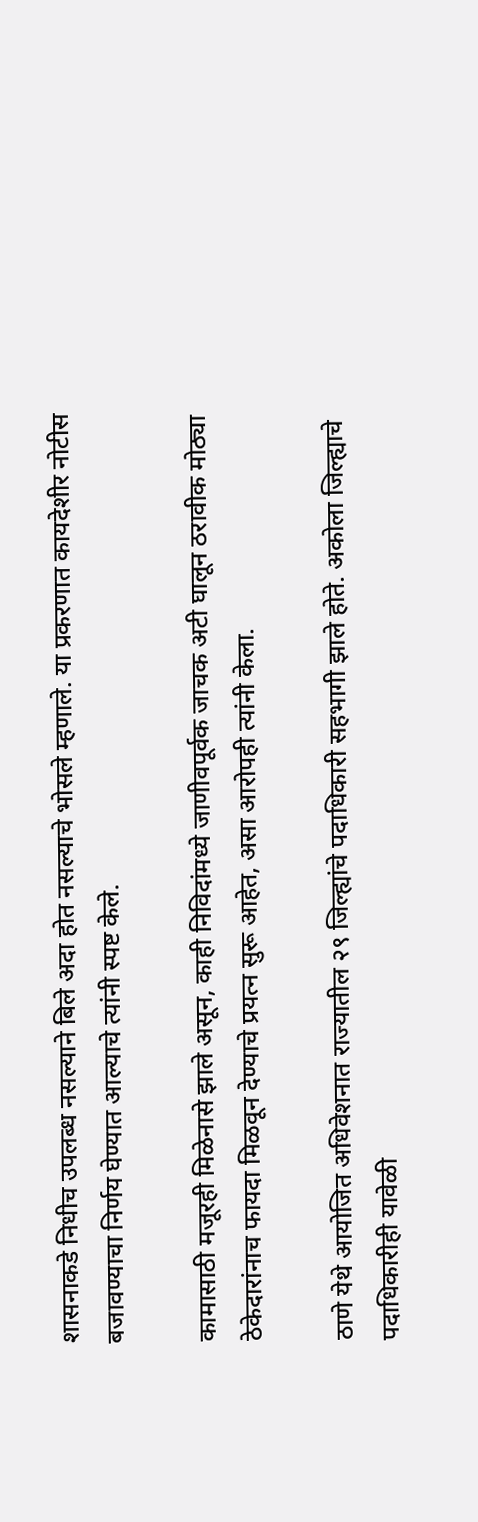शासनाकडे निधीच उपलब्ध नसल्याने बिले अदा होत नसल्याचे भोसले म्हणाले. या प्रकरणात कायदेशीर नोटीस बजावण्याचा निर्णय घेण्यात आल्याचे त्यांनी स्पष्ट केले.

कामासाठी मजूरही मिळेनासे झाले असून, काही निविदांमध्ये जाणीवपूर्वक जाचक अटी घालून ठरावीक मोठ्या ठेकेदारांनाच फायदा मिळवून देण्याचे प्रयत्न सुरू आहेत, असा आरोपही त्यांनी केला.

ठाणे येथे आयोजित अधिवेशनात राज्यातील २९ जिल्ह्यांचे पदाधिकारी सहभागी झाले होते. अकोला जिल्ह्याचे पदाधिकारीही यावेळी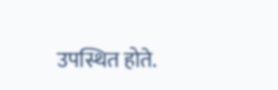उपस्थित होते.